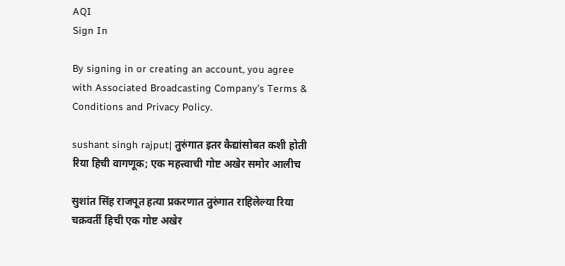AQI
Sign In

By signing in or creating an account, you agree with Associated Broadcasting Company's Terms & Conditions and Privacy Policy.

sushant singh rajput| तुरुंगात इतर कैद्यांसोबत कशी होती रिया हिची वागणूक; एक महत्त्वाची गोष्ट अखेर समोर आलीच

सुशांत सिंह राजपूत हत्या प्रकरणात तुरुंगात राहिलेल्या रिया चक्रवर्ती हिची एक गोष्ट अखेर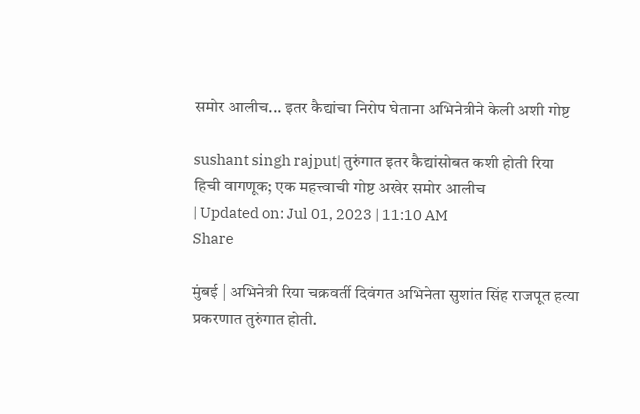समोर आलीच... इतर कैद्यांचा निरोप घेताना अभिनेत्रीने केली अशी गोष्ट

sushant singh rajput| तुरुंगात इतर कैद्यांसोबत कशी होती रिया हिची वागणूक; एक महत्त्वाची गोष्ट अखेर समोर आलीच
| Updated on: Jul 01, 2023 | 11:10 AM
Share

मुंबई | अभिनेत्री रिया चक्रवर्ती दिवंगत अभिनेता सुशांत सिंह राजपूत हत्या प्रकरणात तुरुंगात होती.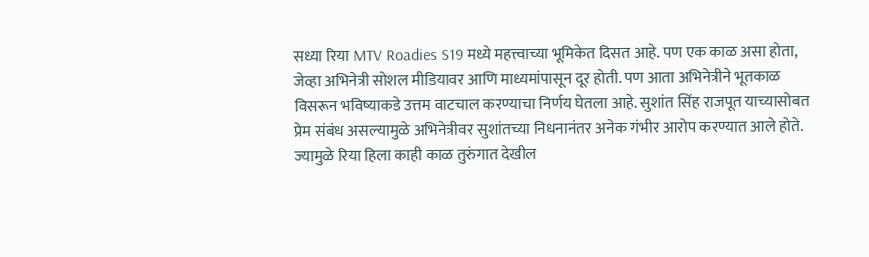सध्या रिया MTV Roadies S19 मध्ये महत्त्वाच्या भूमिकेत दिसत आहे. पण एक काळ असा होता, जेव्हा अभिनेत्री सोशल मीडियावर आणि माध्यमांपासून दूर होती. पण आता अभिनेत्रीने भूतकाळ विसरून भविष्याकडे उत्तम वाटचाल करण्याचा निर्णय घेतला आहे. सुशांत सिंह राजपूत याच्यासोबत प्रेम संबंध असल्यामुळे अभिनेत्रीवर सुशांतच्या निधनानंतर अनेक गंभीर आरोप करण्यात आले होते. ज्यामुळे रिया हिला काही काळ तुरुंगात देखील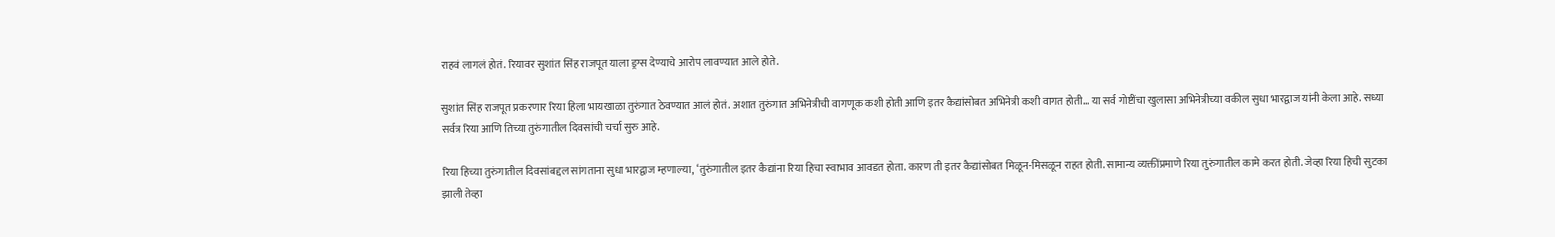राहवं लागलं होतं. रियावर सुशांत सिंह राजपूत याला ड्रग्स देण्याचे आरोप लावण्यात आले होते.

सुशांत सिंह राजपूत प्रकरणार रिया हिला भायखाळा तुरुंगात ठेवण्यात आलं होतं. अशात तुरुंगात अभिनेत्रीची वागणूक कशी होती आणि इतर कैद्यांसोबत अभिनेत्री कशी वागत होती… या सर्व गोष्टींचा खुलासा अभिनेत्रीच्या वकील सुधा भारद्वाज यांनी केला आहे. सध्या सर्वत्र रिया आणि तिच्या तुरुंगातील दिवसांची चर्चा सुरु आहे.

रिया हिच्या तुरुंगातील दिवसांबद्दल सांगताना सुधा भारद्वाज म्हणाल्या, ‘तुरुंगातील इतर कैद्यांना रिया हिचा स्वाभाव आवडत होता. कारण ती इतर कैद्यांसोबत मिळून-मिसळून राहत होती. सामान्य व्यक्तींप्रमाणे रिया तुरुंगातील कामे करत होती. जेव्हा रिया हिची सुटका झाली तेव्हा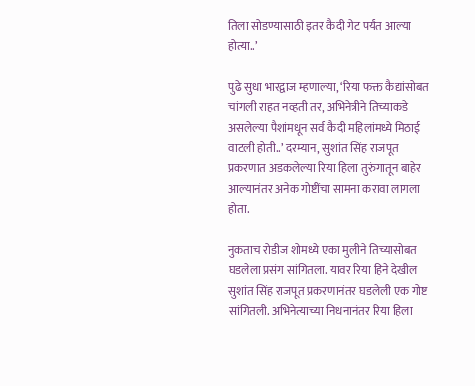तिला सोडण्यासाठी इतर कैदी गेट पर्यंत आल्या होत्या..’

पुढे सुधा भारद्वाज म्हणाल्या, ‘रिया फक्त कैद्यांसोबत चांगली राहत नव्हती तर, अभिनेत्रीने तिच्याकडे असलेल्या पैशांमधून सर्व कैदी महिलांमध्ये मिठाई वाटली होती..’ दरम्यान, सुशांत सिंह राजपूत प्रकरणात अडकलेल्या रिया हिला तुरुंगातून बाहेर आल्यानंतर अनेक गोष्टींचा सामना करावा लागला होता.

नुकताच रोडीज शोमध्ये एका मुलीने तिच्यासोबत घडलेला प्रसंग सांगितला. यावर रिया हिने देखील सुशांत सिंह राजपूत प्रकरणानंतर घडलेली एक गोष्ट सांगितली. अभिनेत्याच्या निधनानंतर रिया हिला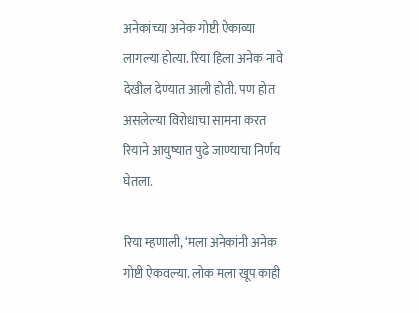अनेकांच्या अनेक गोष्टी ऐकाव्या लागल्या होत्या. रिया हिला अनेक नावे देखील देण्यात आली होती. पण होत असलेल्या विरोधाचा सामना करत रियाने आयुष्यात पुढे जाण्याचा निर्णय घेतला.

रिया म्हणाली, ‘मला अनेकांनी अनेक गोष्टी ऐकवल्या. लोक मला खूप काही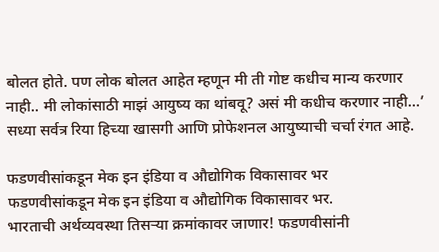बोलत होते. पण लोक बोलत आहेत म्हणून मी ती गोष्ट कधीच मान्य करणार नाही.. मी लोकांसाठी माझं आयुष्य का थांबवू? असं मी कधीच करणार नाही…’ सध्या सर्वत्र रिया हिच्या खासगी आणि प्रोफेशनल आयुष्याची चर्चा रंगत आहे.

फडणवीसांकडून मेक इन इंडिया व औद्योगिक विकासावर भर
फडणवीसांकडून मेक इन इंडिया व औद्योगिक विकासावर भर.
भारताची अर्थव्यवस्था तिसऱ्या क्रमांकावर जाणार! फडणवीसांनी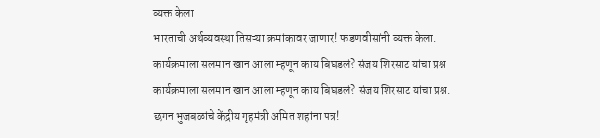व्यक्त केला
भारताची अर्थव्यवस्था तिसऱ्या क्रमांकावर जाणार! फडणवीसांनी व्यक्त केला.
कार्यक्रमाला सलमान खान आला म्हणून काय बिघडलं? संजय शिरसाट यांचा प्रश्न
कार्यक्रमाला सलमान खान आला म्हणून काय बिघडलं? संजय शिरसाट यांचा प्रश्न.
छगन भुजबळांचे केंद्रीय गृहमंत्री अमित शहांना पत्र!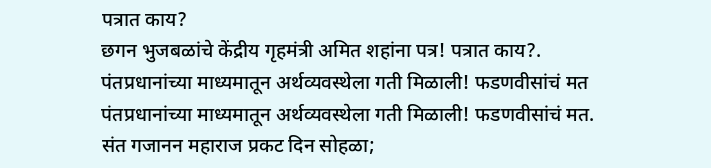पत्रात काय?
छगन भुजबळांचे केंद्रीय गृहमंत्री अमित शहांना पत्र! पत्रात काय?.
पंतप्रधानांच्या माध्यमातून अर्थव्यवस्थेला गती मिळाली! फडणवीसांचं मत
पंतप्रधानांच्या माध्यमातून अर्थव्यवस्थेला गती मिळाली! फडणवीसांचं मत.
संत गजानन महाराज प्रकट दिन सोहळा;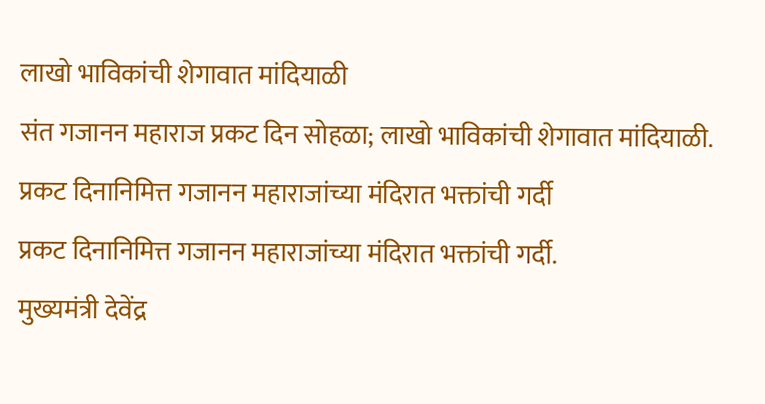लाखो भाविकांची शेगावात मांदियाळी
संत गजानन महाराज प्रकट दिन सोहळा; लाखो भाविकांची शेगावात मांदियाळी.
प्रकट दिनानिमित्त गजानन महाराजांच्या मंदिरात भक्तांची गर्दी
प्रकट दिनानिमित्त गजानन महाराजांच्या मंदिरात भक्तांची गर्दी.
मुख्यमंत्री देवेंद्र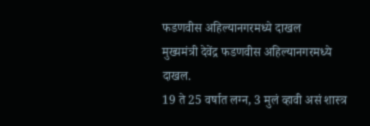फडणवीस अहिल्यानगरमध्ये दाखल
मुख्यमंत्री देवेंद्र फडणवीस अहिल्यानगरमध्ये दाखल.
19 ते 25 वर्षात लग्न, 3 मुलं व्हावी असं शास्त्र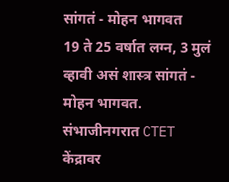सांगतं - मोहन भागवत
19 ते 25 वर्षात लग्न, 3 मुलं व्हावी असं शास्त्र सांगतं - मोहन भागवत.
संभाजीनगरात CTET केंद्रावर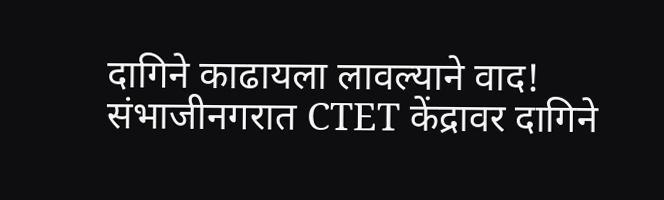दागिने काढायला लावल्याने वाद!
संभाजीनगरात CTET केंद्रावर दागिने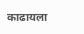काढायला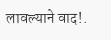लावल्याने वाद!.